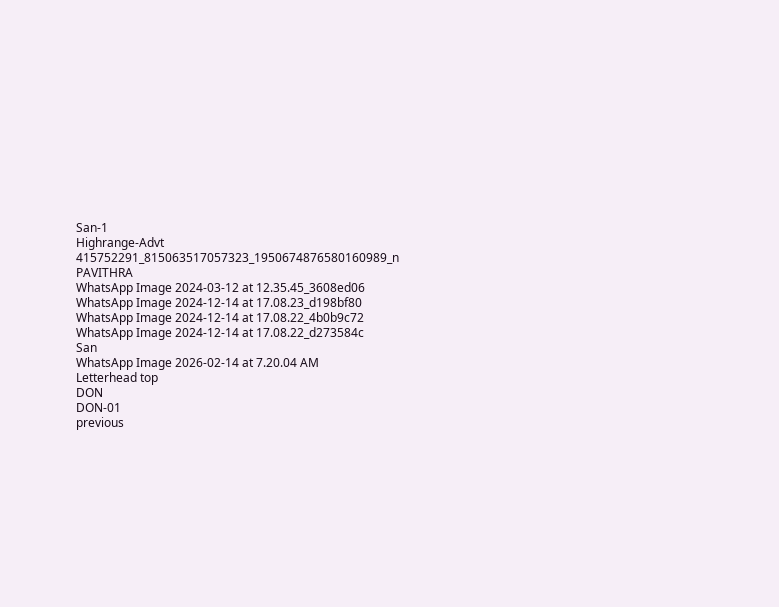San-1
Highrange-Advt
415752291_815063517057323_1950674876580160989_n
PAVITHRA
WhatsApp Image 2024-03-12 at 12.35.45_3608ed06
WhatsApp Image 2024-12-14 at 17.08.23_d198bf80
WhatsApp Image 2024-12-14 at 17.08.22_4b0b9c72
WhatsApp Image 2024-12-14 at 17.08.22_d273584c
San
WhatsApp Image 2026-02-14 at 7.20.04 AM
Letterhead top
DON
DON-01
previous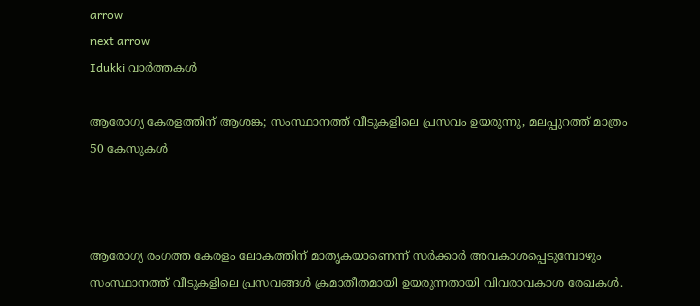arrow
next arrow
Idukki വാര്‍ത്തകള്‍

ആരോഗ്യ കേരളത്തിന് ആശങ്ക; സംസ്ഥാനത്ത് വീടുകളിലെ പ്രസവം ഉയരുന്നു, മലപ്പുറത്ത് മാത്രം 50 കേസുകള്‍



ആരോഗ്യ രംഗത്ത കേരളം ലോകത്തിന് മാതൃകയാണെന്ന് സര്‍ക്കാര്‍ അവകാശപ്പെടുമ്പോഴും സംസ്ഥാനത്ത് വീടുകളിലെ പ്രസവങ്ങള്‍ ക്രമാതീതമായി ഉയരുന്നതായി വിവരാവകാശ രേഖകള്‍.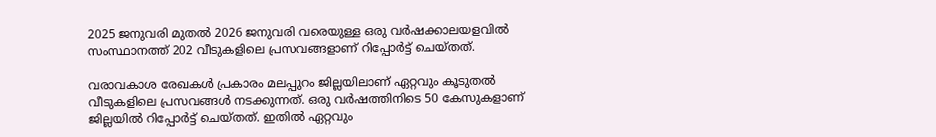2025 ജനുവരി മുതല്‍ 2026 ജനുവരി വരെയുള്ള ഒരു വര്‍ഷക്കാലയളവില്‍ സംസ്ഥാനത്ത് 202 വീടുകളിലെ പ്രസവങ്ങളാണ് റിപ്പോര്‍ട്ട് ചെയ്തത്.

വരാവകാശ രേഖകള്‍ പ്രകാരം മലപ്പുറം ജില്ലയിലാണ് ഏറ്റവും കൂടുതല്‍ വീടുകളിലെ പ്രസവങ്ങള്‍ നടക്കുന്നത്. ഒരു വര്‍ഷത്തിനിടെ 50 കേസുകളാണ് ജില്ലയില്‍ റിപ്പോര്‍ട്ട് ചെയ്തത്. ഇതില്‍ ഏറ്റവും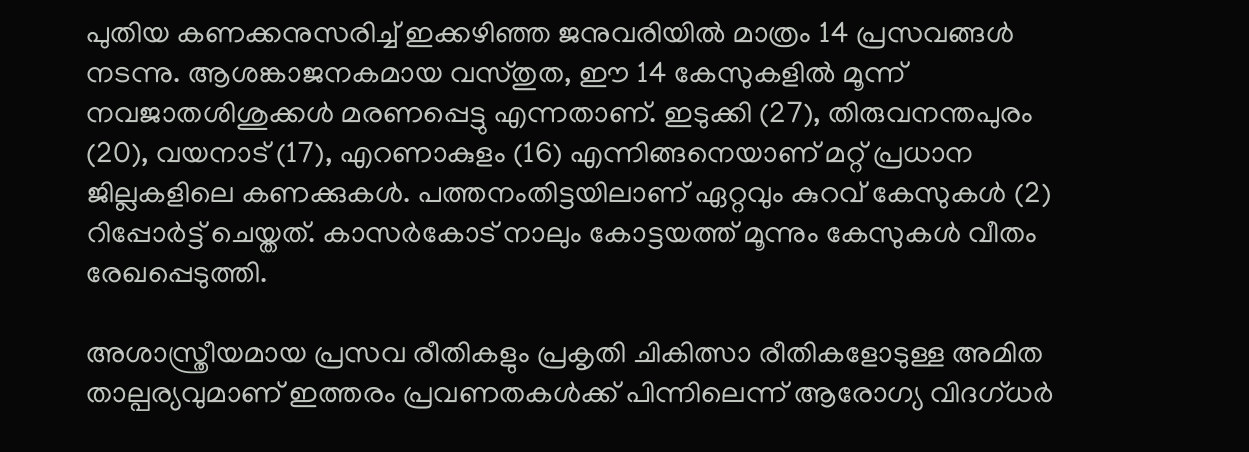പുതിയ കണക്കനുസരിച്ച് ഇക്കഴിഞ്ഞ ജനുവരിയില്‍ മാത്രം 14 പ്രസവങ്ങള്‍ നടന്നു. ആശങ്കാജനകമായ വസ്തുത, ഈ 14 കേസുകളില്‍ മൂന്ന് നവജാതശിശുക്കള്‍ മരണപ്പെട്ടു എന്നതാണ്. ഇടുക്കി (27), തിരുവനന്തപുരം (20), വയനാട് (17), എറണാകുളം (16) എന്നിങ്ങനെയാണ് മറ്റ് പ്രധാന ജില്ലകളിലെ കണക്കുകള്‍. പത്തനംതിട്ടയിലാണ് ഏറ്റവും കുറവ് കേസുകള്‍ (2) റിപ്പോര്‍ട്ട് ചെയ്തത്. കാസര്‍കോട് നാലും കോട്ടയത്ത് മൂന്നും കേസുകള്‍ വീതം രേഖപ്പെടുത്തി.

അശാസ്ത്രീയമായ പ്രസവ രീതികളും പ്രകൃതി ചികിത്സാ രീതികളോടുള്ള അമിത താല്പര്യവുമാണ് ഇത്തരം പ്രവണതകള്‍ക്ക് പിന്നിലെന്ന് ആരോഗ്യ വിദഗ്ധര്‍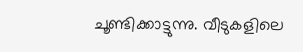ചൂണ്ടിക്കാട്ടുന്നു. വീടുകളിലെ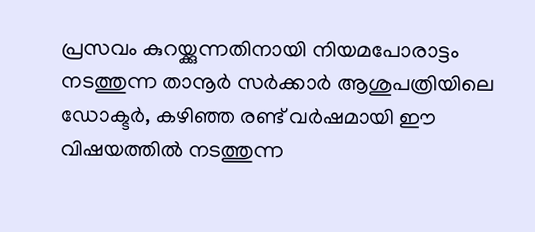പ്രസവം കുറയ്ക്കുന്നതിനായി നിയമപോരാട്ടം നടത്തുന്ന താനൂര്‍ സര്‍ക്കാര്‍ ആശുപത്രിയിലെ ഡോക്ടര്‍, കഴിഞ്ഞ രണ്ട് വര്‍ഷമായി ഈ വിഷയത്തില്‍ നടത്തുന്ന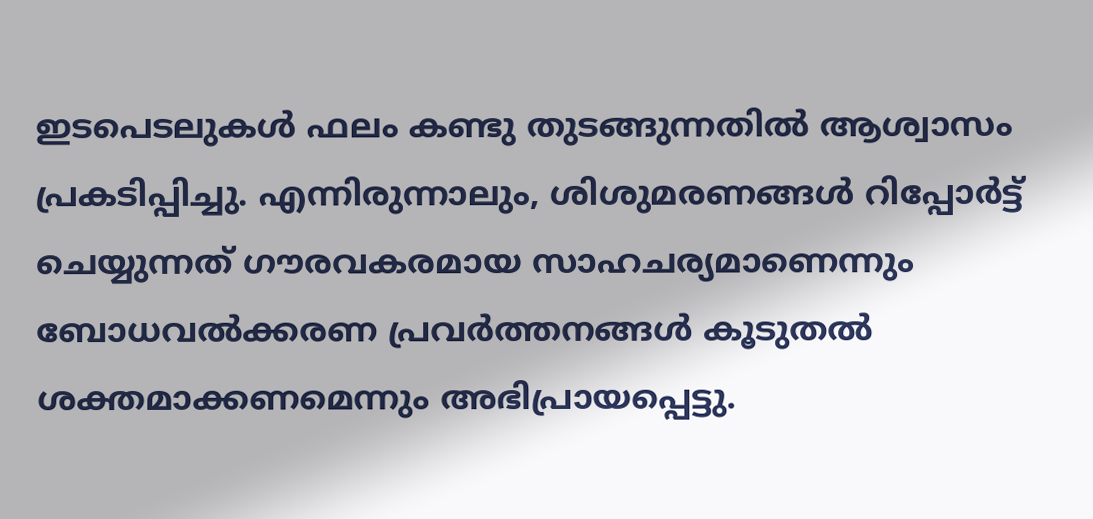ഇടപെടലുകള്‍ ഫലം കണ്ടു തുടങ്ങുന്നതില്‍ ആശ്വാസം പ്രകടിപ്പിച്ചു. എന്നിരുന്നാലും, ശിശുമരണങ്ങള്‍ റിപ്പോര്‍ട്ട് ചെയ്യുന്നത് ഗൗരവകരമായ സാഹചര്യമാണെന്നും ബോധവല്‍ക്കരണ പ്രവര്‍ത്തനങ്ങള്‍ കൂടുതല്‍ ശക്തമാക്കണമെന്നും അഭിപ്രായപ്പെട്ടു.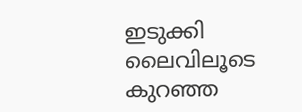ഇടുക്കി ലൈവിലൂടെ കുറഞ്ഞ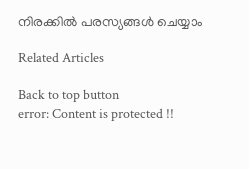നിരക്കിൽ പരസ്യങ്ങൾ ചെയ്യാം

Related Articles

Back to top button
error: Content is protected !!